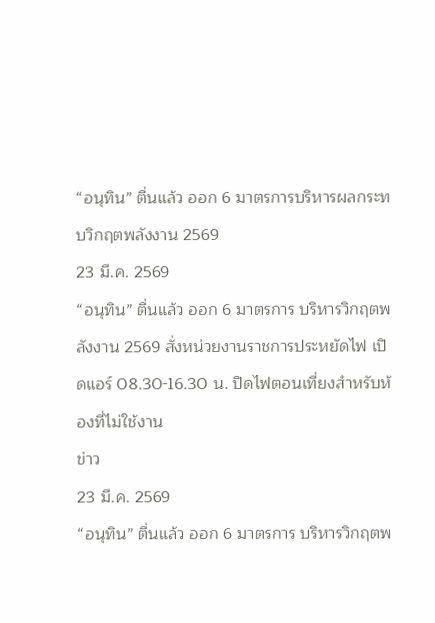“อนุทิน” ตื่นแล้ว ออก 6 มาตรการบริหารผลกระทบวิกฤตพลังงาน 2569
23 มี.ค. 2569
“อนุทิน” ตื่นแล้ว ออก 6 มาตรการ บริหารวิกฤตพลังงาน 2569 สั่งหน่วยงานราชการประหยัดไฟ เปิดแอร์ 08.30-16.30 น. ปิดไฟตอนเที่ยงสำหรับห้องที่ไม่ใช้งาน
ข่าว
23 มี.ค. 2569
“อนุทิน” ตื่นแล้ว ออก 6 มาตรการ บริหารวิกฤตพ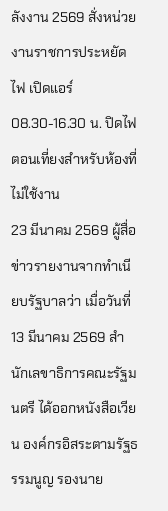ลังงาน 2569 สั่งหน่วยงานราชการประหยัดไฟ เปิดแอร์ 08.30-16.30 น. ปิดไฟตอนเที่ยงสำหรับห้องที่ไม่ใช้งาน
23 มีนาคม 2569 ผู้สื่อข่าวรายงานจากทำเนียบรัฐบาลว่า เมื่อวันที่ 13 มีนาคม 2569 สำนักเลขาธิการคณะรัฐมนตรี ได้ออกหนังสือเวียน องค์กรอิสระตามรัฐธรรมนูญ รองนาย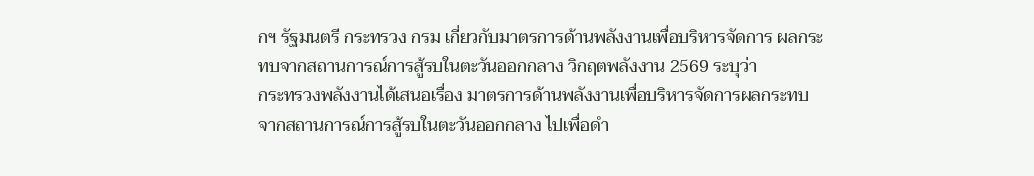กฯ รัฐมนตรี กระทรวง กรม เกี่ยวกับมาตรการด้านพลังงานเพื่อบริหารจัดการ ผลกระทบจากสถานการณ์การสู้รบในตะวันออกกลาง วิกฤตพลังงาน 2569 ระบุว่า
กระทรวงพลังงานได้เสนอเรื่อง มาตรการด้านพลังงานเพื่อบริหารจัดการผลกระทบ จากสถานการณ์การสู้รบในตะวันออกกลาง ไปเพื่อดำ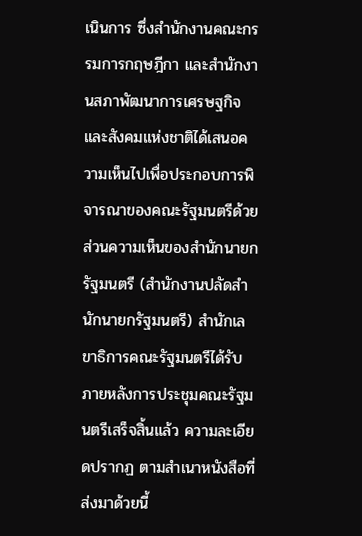เนินการ ซึ่งสำนักงานคณะกรรมการกฤษฎีกา และสำนักงานสภาพัฒนาการเศรษฐกิจและสังคมแห่งชาติได้เสนอความเห็นไปเพื่อประกอบการพิจารณาของคณะรัฐมนตรีด้วย ส่วนความเห็นของสำนักนายกรัฐมนตรี (สำนักงานปลัดสำนักนายกรัฐมนตรี) สำนักเลขาธิการคณะรัฐมนตรีได้รับภายหลังการประชุมคณะรัฐมนตรีเสร็จสิ้นแล้ว ความละเอียดปรากฏ ตามสำเนาหนังสือที่ส่งมาด้วยนี้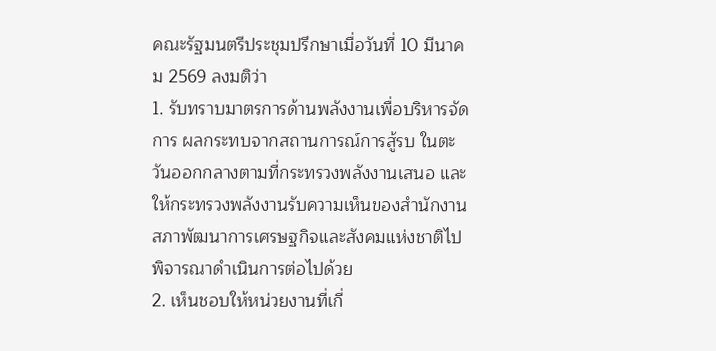คณะรัฐมนตรีประชุมปรึกษาเมื่อวันที่ 10 มีนาคม 2569 ลงมติว่า
1. รับทราบมาตรการด้านพลังงานเพื่อบริหารจัดการ ผลกระทบจากสถานการณ์การสู้รบ ในตะวันออกกลางตามที่กระทรวงพลังงานเสนอ และให้กระทรวงพลังงานรับความเห็นของสำนักงานสภาพัฒนาการเศรษฐกิจและสังคมแห่งชาติไปพิจารณาดำเนินการต่อไปด้วย
2. เห็นชอบให้หน่วยงานที่เกี่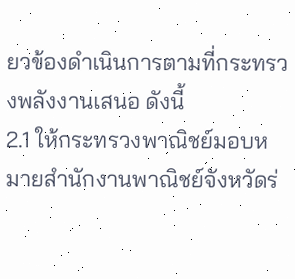ยวข้องดำเนินการตามที่กระทรวงพลังงานเสนอ ดังนี้
2.1 ให้กระทรวงพาณิชย์มอบหมายสำนักงานพาณิชย์จังหวัดร่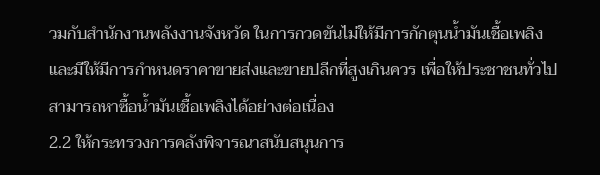วมกับสำนักงานพลังงานจังหวัด ในการกวดขันไม่ให้มีการกักตุนน้ำมันเชื้อเพลิง และมีให้มีการกำหนดราคาขายส่งและขายปลีกที่สูงเกินควร เพื่อให้ประชาชนทั่วไปสามารถหาซื้อน้ำมันเชื้อเพลิงได้อย่างต่อเนื่อง
2.2 ให้กระทรวงการคลังพิจารณาสนับสนุนการ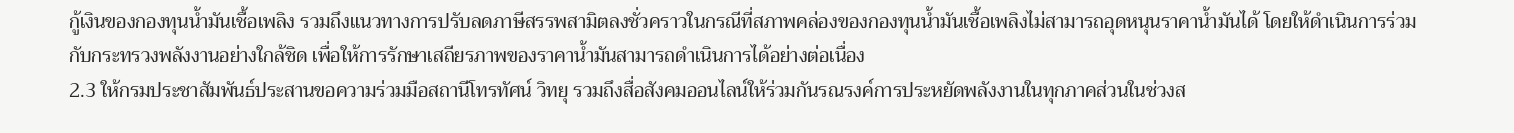กู้เงินของกองทุนน้ำมันเชื้อเพลิง รวมถึงแนวทางการปรับลดภาษีสรรพสามิตลงชั่วคราวในกรณีที่สภาพคล่องของกองทุนน้ำมันเชื้อเพลิงไม่สามารถอุดหนุนราคาน้ำมันได้ โดยให้ดำเนินการร่วมกับกระทรวงพลังงานอย่างใกล้ชิด เพื่อให้การรักษาเสถียรภาพของราคาน้ำมันสามารถดำเนินการได้อย่างต่อเนื่อง
2.3 ให้กรมประชาสัมพันธ์ประสานขอความร่วมมือสถานีโทรทัศน์ วิทยุ รวมถึงสื่อสังคมออนไลน์ให้ร่วมกันรณรงค์การประหยัดพลังงานในทุกภาคส่วนในช่วงส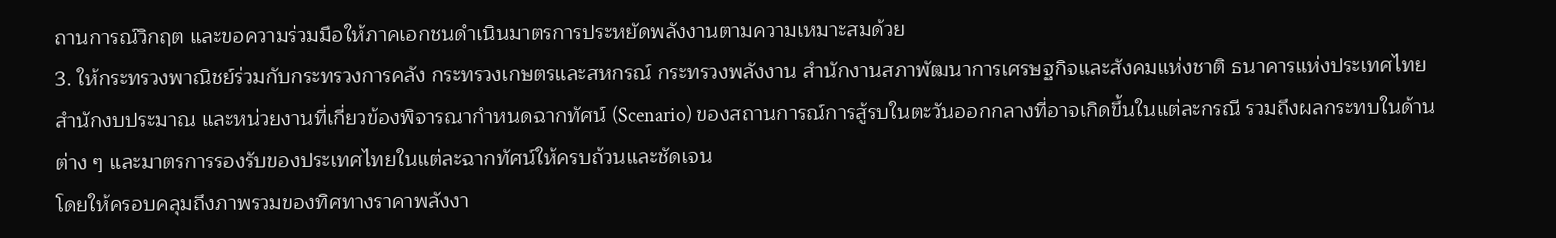ถานการณ์วิกฤต และขอความร่วมมือให้ภาคเอกชนดำเนินมาตรการประหยัดพลังงานตามความเหมาะสมด้วย
3. ให้กระทรวงพาณิชย์ร่วมกับกระทรวงการคลัง กระทรวงเกษตรและสหกรณ์ กระทรวงพลังงาน สำนักงานสภาพัฒนาการเศรษฐกิจและสังคมแห่งชาติ ธนาคารแห่งประเทศไทย สำนักงบประมาณ และหน่วยงานที่เกี่ยวข้องพิจารณากำหนดฉากทัศน์ (Scenario) ของสถานการณ์การสู้รบในตะวันออกกลางที่อาจเกิดขึ้นในแต่ละกรณี รวมถึงผลกระทบในด้านต่าง ๆ และมาตรการรองรับของประเทศไทยในแต่ละฉากทัศน์ให้ครบถ้วนและชัดเจน
โดยให้ครอบคลุมถึงภาพรวมของทิศทางราคาพลังงา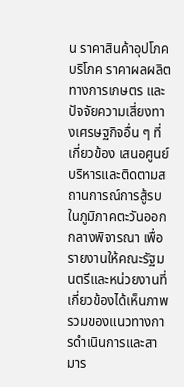น ราคาสินค้าอุปโภคบริโภค ราคาผลผลิต ทางการเกษตร และปัจจัยความเสี่ยงทางเศรษฐกิจอื่น ๆ ที่เกี่ยวข้อง เสนอศูนย์บริหารและติดตามสถานการณ์การสู้รบในภูมิภาคตะวันออกกลางพิจารณา เพื่อรายงานให้คณะรัฐมนตรีและหน่วยงานที่เกี่ยวข้องได้เห็นภาพรวมของแนวทางการดำเนินการและสามาร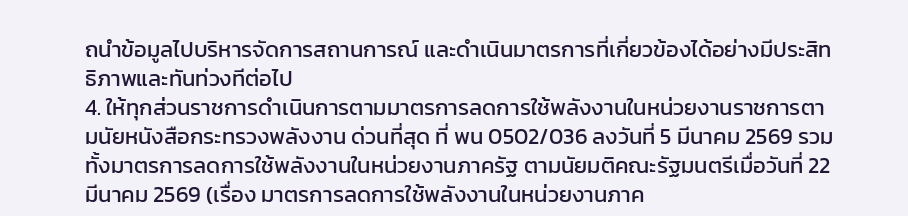ถนำข้อมูลไปบริหารจัดการสถานการณ์ และดำเนินมาตรการที่เกี่ยวข้องได้อย่างมีประสิทธิภาพและทันท่วงทีต่อไป
4. ให้ทุกส่วนราชการดำเนินการตามมาตรการลดการใช้พลังงานในหน่วยงานราชการตามนัยหนังสือกระทรวงพลังงาน ด่วนที่สุด ที่ พน 0502/036 ลงวันที่ 5 มีนาคม 2569 รวมทั้งมาตรการลดการใช้พลังงานในหน่วยงานภาครัฐ ตามนัยมติคณะรัฐมนตรีเมื่อวันที่ 22 มีนาคม 2569 (เรื่อง มาตรการลดการใช้พลังงานในหน่วยงานภาค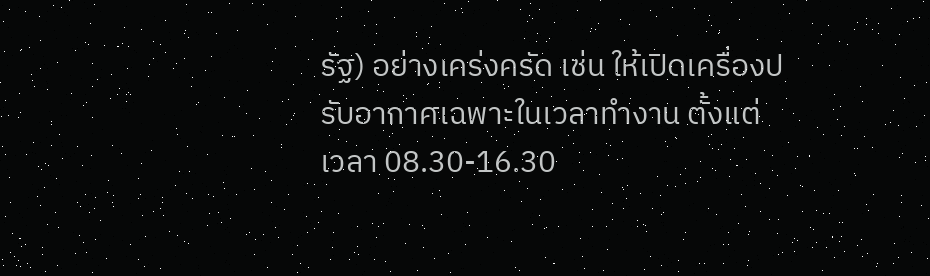รัฐ) อย่างเคร่งครัด เช่น ให้เปิดเครื่องปรับอากาศเฉพาะในเวลาทำงาน ตั้งแต่เวลา 08.30-16.30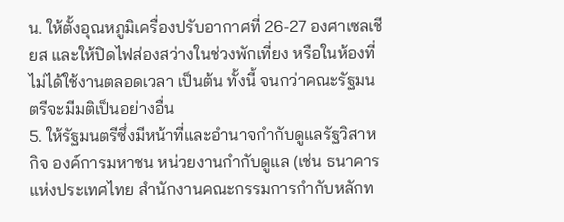น. ให้ตั้งอุณหภูมิเครื่องปรับอากาศที่ 26-27 องศาเซลเชียส และให้ปิดไฟส่องสว่างในช่วงพักเที่ยง หรือในห้องที่ไม่ได้ใช้งานตลอดเวลา เป็นต้น ทั้งนี้ จนกว่าคณะรัฐมนตรีจะมีมติเป็นอย่างอื่น
5. ให้รัฐมนตรีซึ่งมีหน้าที่และอำนาจกำกับดูแลรัฐวิสาหกิจ องค์การมหาชน หน่วยงานกำกับดูแล (เช่น ธนาคารแห่งประเทศไทย สำนักงานคณะกรรมการกำกับหลักท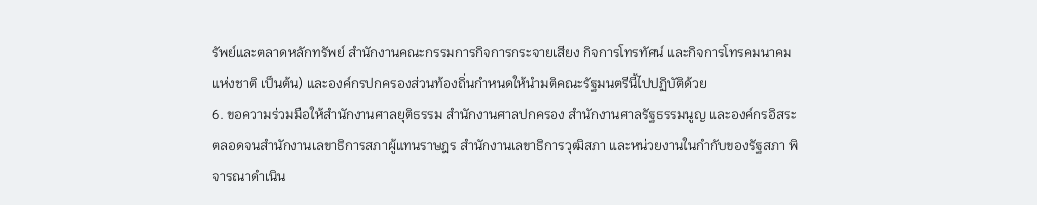รัพย์และตลาดหลักทรัพย์ สำนักงานคณะกรรมการกิจการกระจายเสียง กิจการโทรทัศน์ และกิจการโทรคมนาคมแห่งชาติ เป็นต้น) และองค์กรปกครองส่วนท้องถิ่นกำหนดให้นำมติคณะรัฐมนตรีนี้ไปปฏิบัติด้วย
6. ขอความร่วมมือให้สำนักงานศาลยุติธรรม สำนักงานศาลปกครอง สำนักงานศาลรัฐธรรมนูญ และองค์กรอิสระ ตลอดจนสำนักงานเลขาธิการสภาผู้แทนราษฎร สำนักงานเลขาธิการวุฒิสภา และหน่วยงานในกำกับของรัฐสภา พิจารณาดำเนิน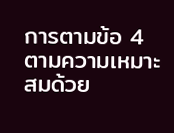การตามข้อ 4 ตามความเหมาะสมด้วย